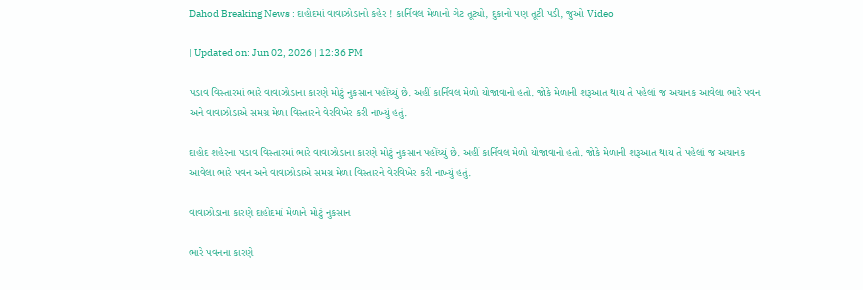Dahod Breaking News : દાહોદમાં વાવાઝોડાનો કહેર ! કાર્નિવલ મેળાનો ગેટ તૂટ્યો, દુકાનો પણ તૂટી પડી, જુઓ Video

| Updated on: Jun 02, 2026 | 12:36 PM

પડાવ વિસ્તારમાં ભારે વાવાઝોડાના કારણે મોટું નુકસાન પહોંચ્યું છે. અહીં કાર્નિવલ મેળો યોજાવાનો હતો. જોકે મેળાની શરૂઆત થાય તે પહેલાં જ અચાનક આવેલા ભારે પવન અને વાવાઝોડાએ સમગ્ર મેળા વિસ્તારને વેરવિખેર કરી નાખ્યું હતું.

દાહોદ શહેરના પડાવ વિસ્તારમાં ભારે વાવાઝોડાના કારણે મોટું નુકસાન પહોંચ્યું છે. અહીં કાર્નિવલ મેળો યોજાવાનો હતો. જોકે મેળાની શરૂઆત થાય તે પહેલાં જ અચાનક આવેલા ભારે પવન અને વાવાઝોડાએ સમગ્ર મેળા વિસ્તારને વેરવિખેર કરી નાખ્યું હતું.

વાવાઝોડાના કારણે દાહોદમાં મેળાને મોટું નુકસાન

ભારે પવનના કારણે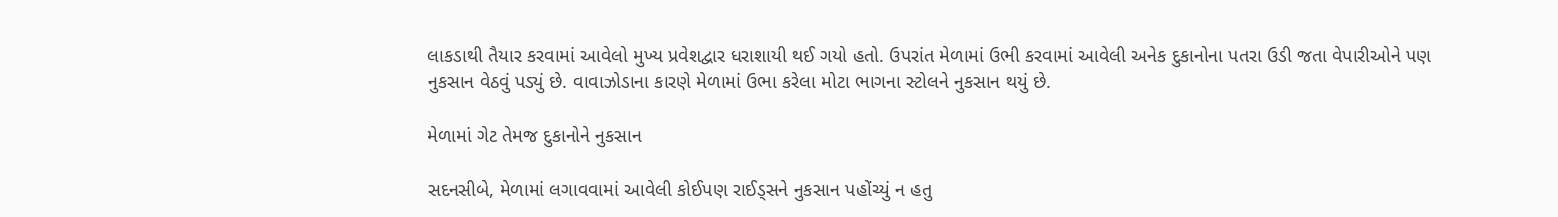લાકડાથી તૈયાર કરવામાં આવેલો મુખ્ય પ્રવેશદ્વાર ધરાશાયી થઈ ગયો હતો. ઉપરાંત મેળામાં ઉભી કરવામાં આવેલી અનેક દુકાનોના પતરા ઉડી જતા વેપારીઓને પણ નુકસાન વેઠવું પડ્યું છે. વાવાઝોડાના કારણે મેળામાં ઉભા કરેલા મોટા ભાગના સ્ટોલને નુકસાન થયું છે.

મેળામાં ગેટ તેમજ દુકાનોને નુકસાન

સદનસીબે, મેળામાં લગાવવામાં આવેલી કોઈપણ રાઈડ્સને નુકસાન પહોંચ્યું ન હતુ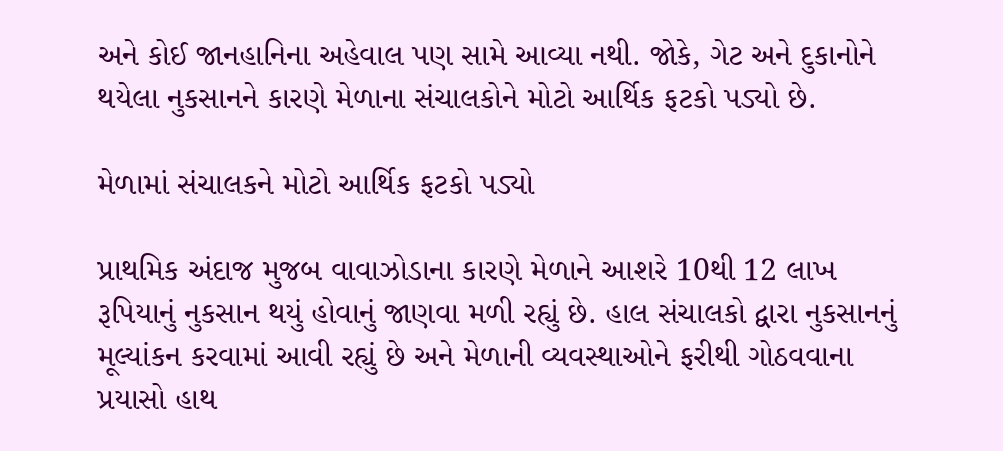અને કોઈ જાનહાનિના અહેવાલ પણ સામે આવ્યા નથી. જોકે, ગેટ અને દુકાનોને થયેલા નુકસાનને કારણે મેળાના સંચાલકોને મોટો આર્થિક ફટકો પડ્યો છે.

મેળામાં સંચાલકને મોટો આર્થિક ફટકો પડ્યો

પ્રાથમિક અંદાજ મુજબ વાવાઝોડાના કારણે મેળાને આશરે 10થી 12 લાખ રૂપિયાનું નુકસાન થયું હોવાનું જાણવા મળી રહ્યું છે. હાલ સંચાલકો દ્વારા નુકસાનનું મૂલ્યાંકન કરવામાં આવી રહ્યું છે અને મેળાની વ્યવસ્થાઓને ફરીથી ગોઠવવાના પ્રયાસો હાથ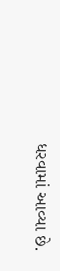ધરવામાં આવ્યા છે.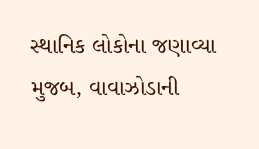સ્થાનિક લોકોના જણાવ્યા મુજબ, વાવાઝોડાની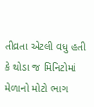તીવ્રતા એટલી વધુ હતી કે થોડા જ મિનિટોમાં મેળાનો મોટો ભાગ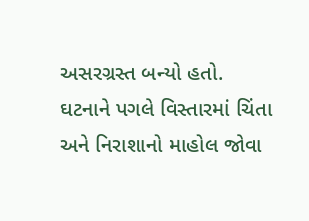અસરગ્રસ્ત બન્યો હતો. ઘટનાને પગલે વિસ્તારમાં ચિંતા અને નિરાશાનો માહોલ જોવા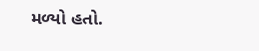મળ્યો હતો.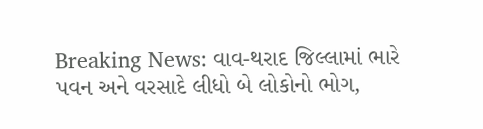Breaking News: વાવ-થરાદ જિલ્લામાં ભારે પવન અને વરસાદે લીધો બે લોકોનો ભોગ,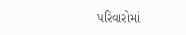પરિવારોમાં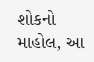શોકનો માહોલ, આ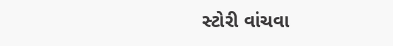સ્ટોરી વાંચવા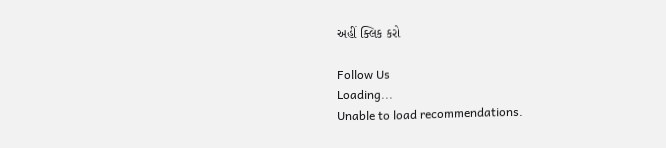અહીં ક્લિક કરો

Follow Us
Loading...
Unable to load recommendations.